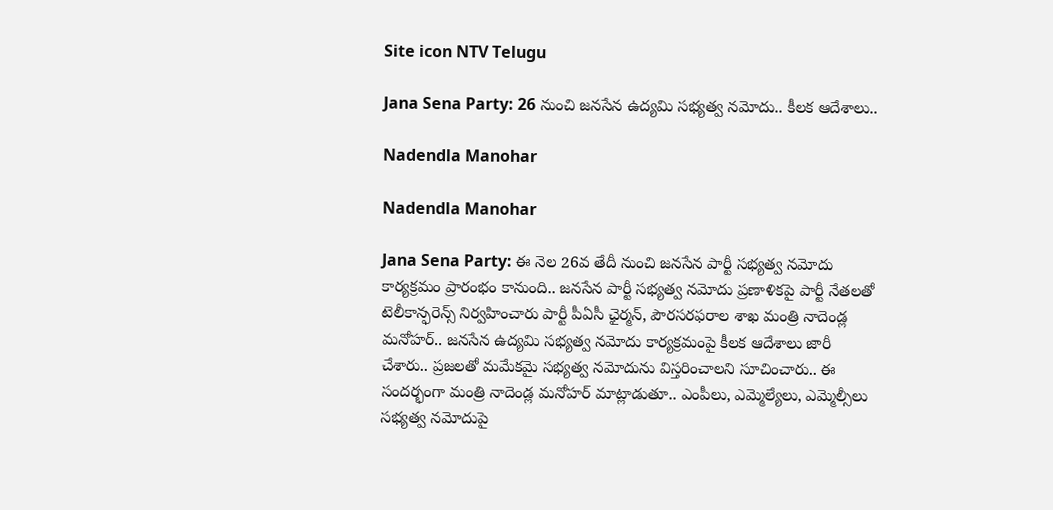Site icon NTV Telugu

Jana Sena Party: 26 నుంచి జనసేన ఉద్యమి సభ్యత్వ నమోదు.. కీలక ఆదేశాలు..

Nadendla Manohar

Nadendla Manohar

Jana Sena Party: ఈ నెల 26వ తేదీ నుంచి జనసేన పార్టీ సభ్యత్వ నమోదు కార్యక్రమం ప్రారంభం కానుంది.. జనసేన పార్టీ సభ్యత్వ నమోదు ప్రణాళికపై పార్టీ నేతలతో టెలీకాన్ఫరెన్స్‌ నిర్వహించారు పార్టీ పీఏసీ ఛైర్మన్, పౌరసరఫరాల శాఖ మంత్రి నాదెండ్ల మనోహర్.. జనసేన ఉద్యమి సభ్యత్వ నమోదు కార్యక్రమంపై కీలక ఆదేశాలు జారీ చేశారు.. ప్రజలతో మమేకమై సభ్యత్వ నమోదును విస్తరించాలని సూచించారు.. ఈ సందర్భంగా మంత్రి నాదెండ్ల మనోహర్‌ మాట్లాడుతూ.. ఎంపీలు, ఎమ్మెల్యేలు, ఎమ్మెల్సీలు సభ్యత్వ నమోదుపై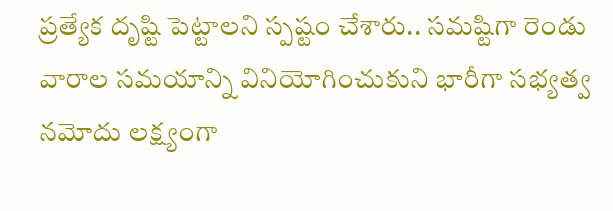ప్రత్యేక దృష్టి పెట్టాలని స్పష్టం చేశారు.. సమష్టిగా రెండు వారాల సమయాన్ని వినియోగించుకుని భారీగా సభ్యత్వ నమోదు లక్ష్యంగా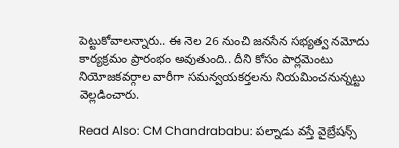పెట్టుకోవాలన్నారు.. ఈ నెల 26 నుంచి జనసేన సభ్యత్వ నమోదు కార్యక్రమం ప్రారంభం అవుతుంది.. దీని కోసం పార్లమెంటు నియోజకవర్గాల వారీగా సమన్వయకర్తలను నియమించనున్నట్టు వెల్లడించారు.

Read Also: CM Chandrababu: పల్నాడు వస్తే వైబ్రేషన్స్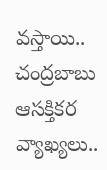వస్తాయి.. చంద్రబాబు ఆసక్తికర వ్యాఖ్యలు..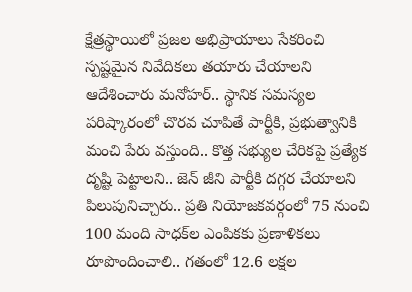క్షేత్రస్థాయిలో ప్రజల అభిప్రాయాలు సేకరించి స్పష్టమైన నివేదికలు తయారు చేయాలని ఆదేశించారు మనోహర్‌.. స్థానిక సమస్యల పరిష్కారంలో చొరవ చూపితే పార్టీకి, ప్రభుత్వానికి మంచి పేరు వస్తుంది.. కొత్త సభ్యుల చేరికపై ప్రత్యేక దృష్టి పెట్టాలని.. జెన్ జీని పార్టీకి దగ్గర చేయాలని పిలుపునిచ్చారు.. ప్రతి నియోజకవర్గంలో 75 నుంచి 100 మంది సాధక్‌ల ఎంపికకు ప్రణాళికలు రూపొందించాలి.. గతంలో 12.6 లక్షల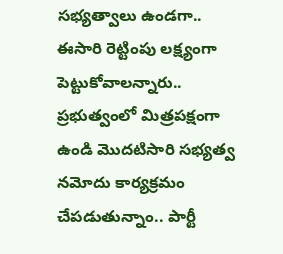సభ్యత్వాలు ఉండగా.. ఈసారి రెట్టింపు లక్ష్యంగా పెట్టుకోవాలన్నారు.. ప్రభుత్వంలో మిత్రపక్షంగా ఉండి మొదటిసారి సభ్యత్వ నమోదు కార్యక్రమం చేపడుతున్నాం.. పార్టీ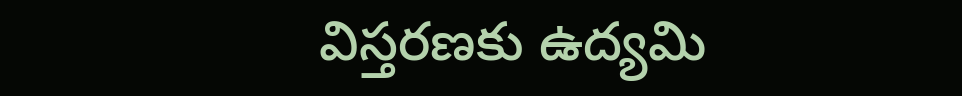విస్తరణకు ఉద్యమి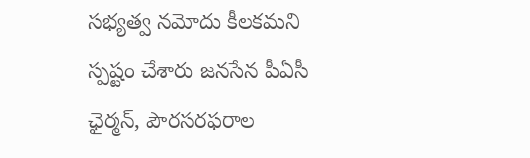సభ్యత్వ నమోదు కీలకమని స్పష్టం చేశారు జనసేన పీఏసీ ఛైర్మన్, పౌరసరఫరాల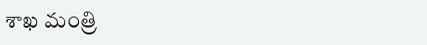శాఖ మంత్రి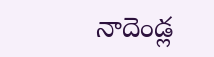నాదెండ్ల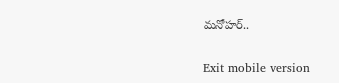మనోహర్..

Exit mobile version